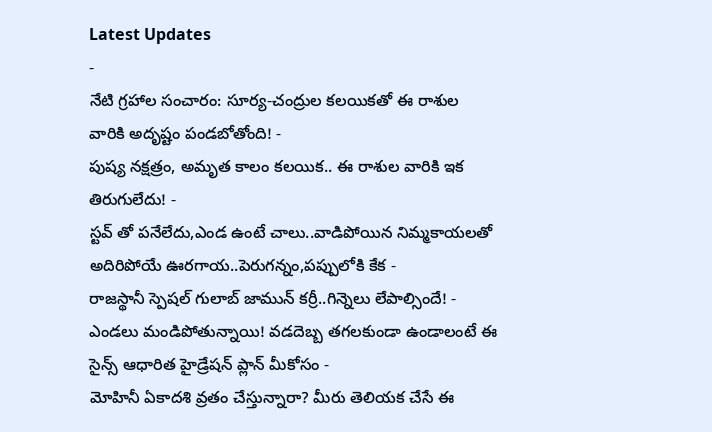Latest Updates
-
నేటి గ్రహాల సంచారం: సూర్య-చంద్రుల కలయికతో ఈ రాశుల వారికి అదృష్టం పండబోతోంది! -
పుష్య నక్షత్రం, అమృత కాలం కలయిక.. ఈ రాశుల వారికి ఇక తిరుగులేదు! -
స్టవ్ తో పనేలేదు,ఎండ ఉంటే చాలు..వాడిపోయిన నిమ్మకాయలతో అదిరిపోయే ఊరగాయ..పెరుగన్నం,పప్పులోకి కేక -
రాజస్థానీ స్పెషల్ గులాబ్ జామున్ కర్రీ..గిన్నెలు లేపాల్సిందే! -
ఎండలు మండిపోతున్నాయి! వడదెబ్బ తగలకుండా ఉండాలంటే ఈ సైన్స్ ఆధారిత హైడ్రేషన్ ప్లాన్ మీకోసం -
మోహినీ ఏకాదశి వ్రతం చేస్తున్నారా? మీరు తెలియక చేసే ఈ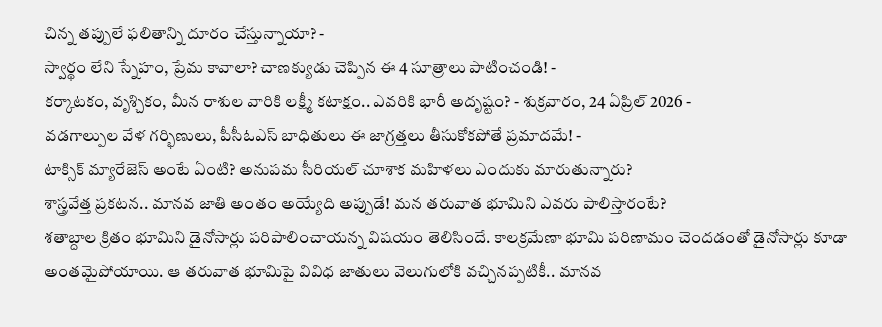చిన్న తప్పులే ఫలితాన్ని దూరం చేస్తున్నాయా? -
స్వార్థం లేని స్నేహం, ప్రేమ కావాలా? చాణక్యుడు చెప్పిన ఈ 4 సూత్రాలు పాటించండి! -
కర్కాటకం, వృశ్చికం, మీన రాశుల వారికి లక్ష్మీ కటాక్షం.. ఎవరికి భారీ అదృష్టం? - శుక్రవారం, 24 ఏప్రిల్ 2026 -
వడగాల్పుల వేళ గర్భిణులు, పీసీఓఎస్ బాధితులు ఈ జాగ్రత్తలు తీసుకోకపోతే ప్రమాదమే! -
టాక్సిక్ మ్యారేజెస్ అంటే ఏంటి? అనుపమ సీరియల్ చూశాక మహిళలు ఎందుకు మారుతున్నారు?
శాస్త్రవేత్త ప్రకటన.. మానవ జాతి అంతం అయ్యేది అప్పుడే! మన తరువాత భూమిని ఎవరు పాలిస్తారంటే?
శతాబ్దాల క్రితం భూమిని డైనోసార్లు పరిపాలించాయన్న విషయం తెలిసిందే. కాలక్రమేణా భూమి పరిణామం చెందడంతో డైనోసార్లు కూడా అంతమైపోయాయి. ఆ తరువాత భూమిపై వివిధ జాతులు వెలుగులోకి వచ్చినప్పటికీ.. మానవ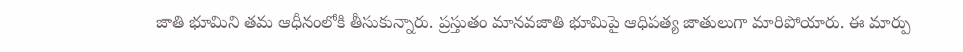జాతి భూమిని తమ ఆధీనంలోకి తీసుకున్నారు. ప్రస్తుతం మానవజాతి భూమిపై ఆధిపత్య జాతులుగా మారిపోయారు. ఈ మార్పు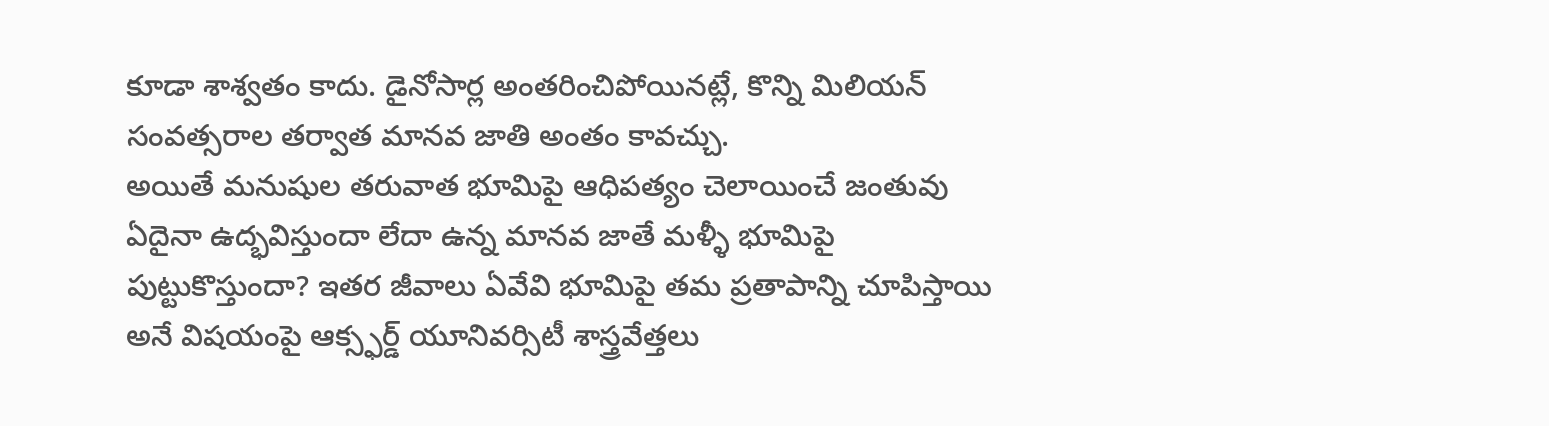కూడా శాశ్వతం కాదు. డైనోసార్ల అంతరించిపోయినట్లే, కొన్ని మిలియన్ సంవత్సరాల తర్వాత మానవ జాతి అంతం కావచ్చు.
అయితే మనుషుల తరువాత భూమిపై ఆధిపత్యం చెలాయించే జంతువు ఏదైనా ఉద్భవిస్తుందా లేదా ఉన్న మానవ జాతే మళ్ళీ భూమిపై పుట్టుకొస్తుందా? ఇతర జీవాలు ఏవేవి భూమిపై తమ ప్రతాపాన్ని చూపిస్తాయి అనే విషయంపై ఆక్స్ఫర్డ్ యూనివర్సిటీ శాస్త్రవేత్తలు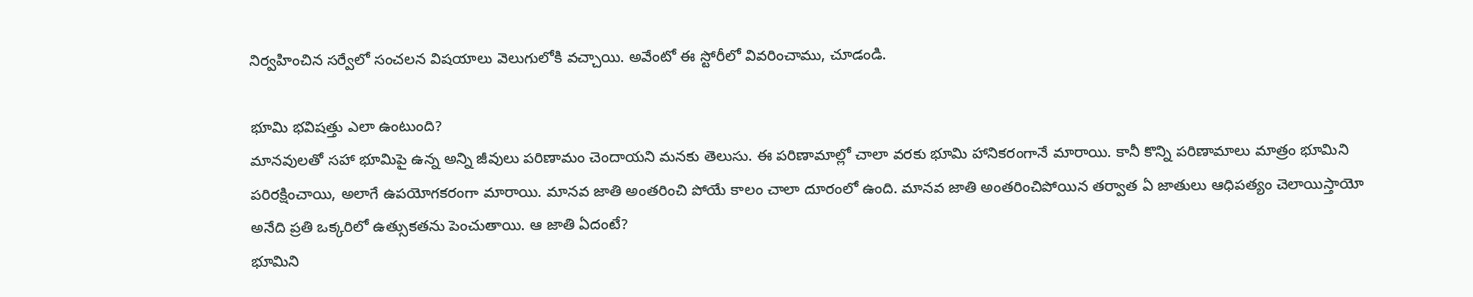నిర్వహించిన సర్వేలో సంచలన విషయాలు వెలుగులోకి వచ్చాయి. అవేంటో ఈ స్టోరీలో వివరించాము, చూడండి.

భూమి భవిషత్తు ఎలా ఉంటుంది?
మానవులతో సహా భూమిపై ఉన్న అన్ని జీవులు పరిణామం చెందాయని మనకు తెలుసు. ఈ పరిణామాల్లో చాలా వరకు భూమి హానికరంగానే మారాయి. కానీ కొన్ని పరిణామాలు మాత్రం భూమిని పరిరక్షించాయి, అలాగే ఉపయోగకరంగా మారాయి. మానవ జాతి అంతరించి పోయే కాలం చాలా దూరంలో ఉంది. మానవ జాతి అంతరించిపోయిన తర్వాత ఏ జాతులు ఆధిపత్యం చెలాయిస్తాయో అనేది ప్రతి ఒక్కరిలో ఉత్సుకతను పెంచుతాయి. ఆ జాతి ఏదంటే?
భూమిని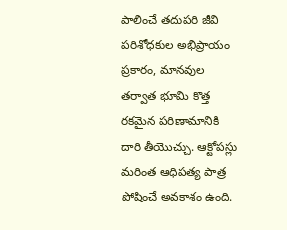పాలించే తదుపరి జీవి
పరిశోధకుల అభిప్రాయం ప్రకారం, మానవుల తర్వాత భూమి కొత్త రకమైన పరిణామానికి దారి తీయొచ్చు. ఆక్టోపస్లు మరింత ఆధిపత్య పాత్ర పోషించే అవకాశం ఉంది.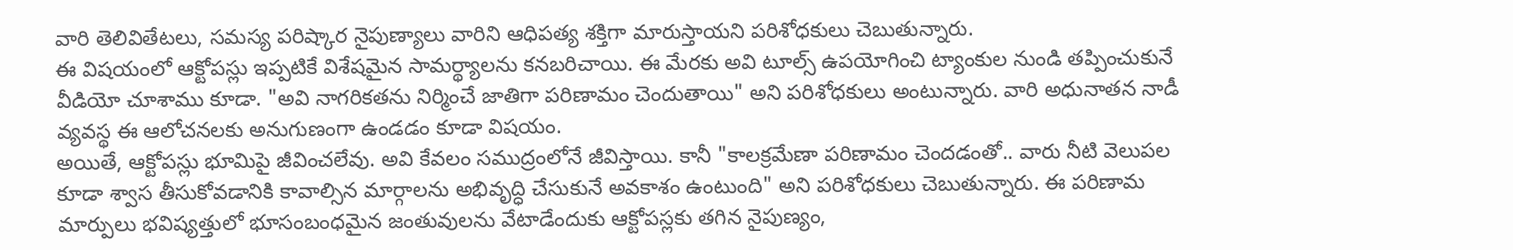వారి తెలివితేటలు, సమస్య పరిష్కార నైపుణ్యాలు వారిని ఆధిపత్య శక్తిగా మారుస్తాయని పరిశోధకులు చెబుతున్నారు.
ఈ విషయంలో ఆక్టోపస్లు ఇప్పటికే విశేషమైన సామర్థ్యాలను కనబరిచాయి. ఈ మేరకు అవి టూల్స్ ఉపయోగించి ట్యాంకుల నుండి తప్పించుకునే వీడియో చూశాము కూడా. "అవి నాగరికతను నిర్మించే జాతిగా పరిణామం చెందుతాయి" అని పరిశోధకులు అంటున్నారు. వారి అధునాతన నాడీ వ్యవస్థ ఈ ఆలోచనలకు అనుగుణంగా ఉండడం కూడా విషయం.
అయితే, ఆక్టోపస్లు భూమిపై జీవించలేవు. అవి కేవలం సముద్రంలోనే జీవిస్తాయి. కానీ "కాలక్రమేణా పరిణామం చెందడంతో.. వారు నీటి వెలుపల కూడా శ్వాస తీసుకోవడానికి కావాల్సిన మార్గాలను అభివృద్ధి చేసుకునే అవకాశం ఉంటుంది" అని పరిశోధకులు చెబుతున్నారు. ఈ పరిణామ మార్పులు భవిష్యత్తులో భూసంబంధమైన జంతువులను వేటాడేందుకు ఆక్టోపస్లకు తగిన నైపుణ్యం,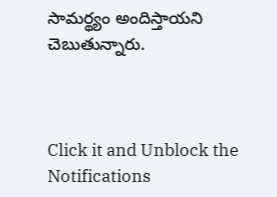సామర్థ్యం అందిస్తాయని చెబుతున్నారు.



Click it and Unblock the Notifications